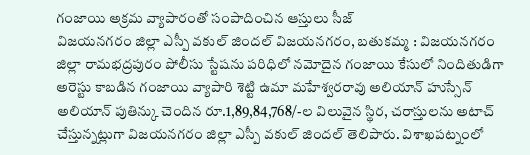గంజాయి అక్రమ వ్యాపారంతో సంపాదించిన ఆస్తులు సీజ్
విజయనగరం జిల్లా ఎస్పీ వకుల్ జిందల్ విజయనగరం, బతుకమ్మ : విజయనగరం జిల్లా రామభద్రపురం పోలీసు స్టేషను పరిధిలో నమోదైన గంజాయి కేసులో నిందితుడిగా అరెస్టు కాబడిన గంజాయి వ్యాపారి శెట్టి ఉమా మహేశ్వరరావు అలియాన్ హుస్సేన్ అలియాన్ పుతిన్కు చెందిన రూ.1,89,84,768/-ల విలువైన స్థిర, చరాస్తులను అటాచ్ చేస్తున్నట్లుగా విజయనగరం జిల్లా ఎస్పీ వకుల్ జిందల్ తెలిపారు. విశాఖపట్నంలో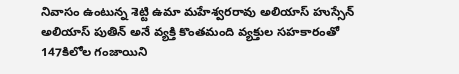నివాసం ఉంటున్న శెట్టి ఉమా మహేశ్వరరావు అలియాస్ హుస్సేన్ అలియాస్ పుతిన్ అనే వ్యక్తి కొంతమంది వ్యక్తుల సహకారంతో 147కిలోల గంజాయిని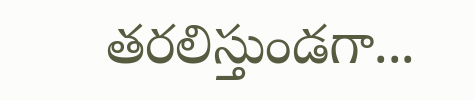తరలిస్తుండగా...